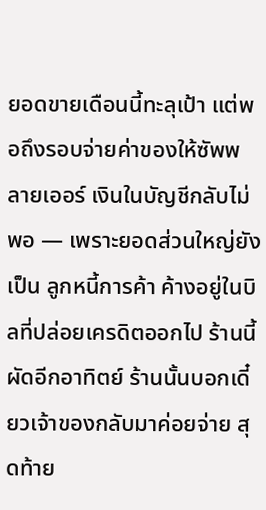ยอดขายเดือนนี้ทะลุเป้า แต่พอถึงรอบจ่ายค่าของให้ซัพพลายเออร์ เงินในบัญชีกลับไม่พอ — เพราะยอดส่วนใหญ่ยังเป็น ลูกหนี้การค้า ค้างอยู่ในบิลที่ปล่อยเครดิตออกไป ร้านนี้ผัดอีกอาทิตย์ ร้านนั้นบอกเดี๋ยวเจ้าของกลับมาค่อยจ่าย สุดท้าย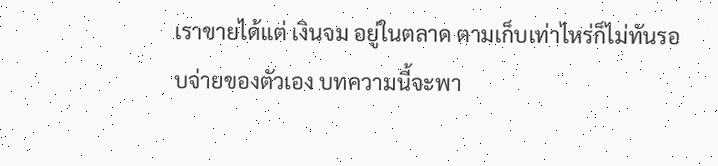เราขายได้แต่ เงินจม อยู่ในตลาด ตามเก็บเท่าไหร่ก็ไม่ทันรอบจ่ายของตัวเอง บทความนี้จะพา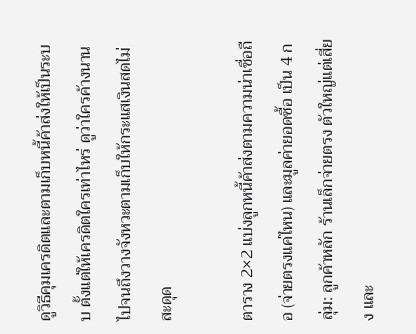ดูวิธีคุมเครดิตและตามเก็บหนี้ค้าส่งให้เป็นระบบ ตั้งแต่ให้เครดิตใครเท่าไหร่ ดูว่าใครค้างนาน ไปจนถึงวางจังหวะตามเก็บให้กระแสเงินสดไม่สะดุด

ตาราง 2×2 แบ่งลูกหนี้ค้าส่งตามความน่าเชื่อถือ (จ่ายตรงแค่ไหน) และมูลค่ายอดซื้อ เป็น 4 กลุ่ม: ลูกค้าหลัก ร้านเล็กจ่ายตรง ตัวใหญ่แต่เสี่ยง และ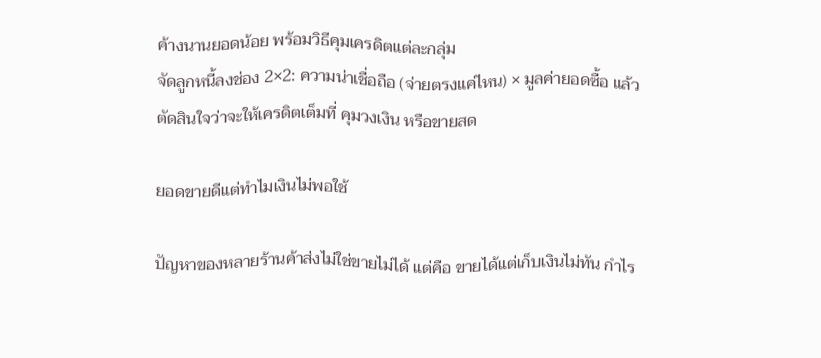ค้างนานยอดน้อย พร้อมวิธีคุมเครดิตแต่ละกลุ่ม
จัดลูกหนี้ลงช่อง 2×2: ความน่าเชื่อถือ (จ่ายตรงแค่ไหน) × มูลค่ายอดซื้อ แล้วตัดสินใจว่าจะให้เครดิตเต็มที่ คุมวงเงิน หรือขายสด

ยอดขายดีแต่ทำไมเงินไม่พอใช้

ปัญหาของหลายร้านค้าส่งไม่ใช่ขายไม่ได้ แต่คือ ขายได้แต่เก็บเงินไม่ทัน กำไร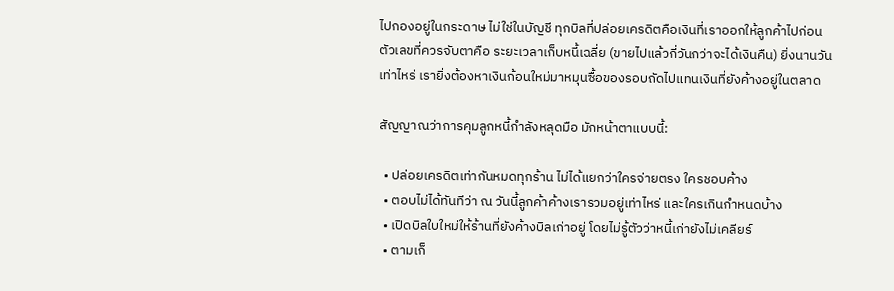ไปกองอยู่ในกระดาษ ไม่ใช่ในบัญชี ทุกบิลที่ปล่อยเครดิตคือเงินที่เราออกให้ลูกค้าไปก่อน ตัวเลขที่ควรจับตาคือ ระยะเวลาเก็บหนี้เฉลี่ย (ขายไปแล้วกี่วันกว่าจะได้เงินคืน) ยิ่งนานวันเท่าไหร่ เรายิ่งต้องหาเงินก้อนใหม่มาหมุนซื้อของรอบถัดไปแทนเงินที่ยังค้างอยู่ในตลาด

สัญญาณว่าการคุมลูกหนี้กำลังหลุดมือ มักหน้าตาแบบนี้:

  • ปล่อยเครดิตเท่ากันหมดทุกร้าน ไม่ได้แยกว่าใครจ่ายตรง ใครชอบค้าง
  • ตอบไม่ได้ทันทีว่า ณ วันนี้ลูกค้าค้างเรารวมอยู่เท่าไหร่ และใครเกินกำหนดบ้าง
  • เปิดบิลใบใหม่ให้ร้านที่ยังค้างบิลเก่าอยู่ โดยไม่รู้ตัวว่าหนี้เก่ายังไม่เคลียร์
  • ตามเก็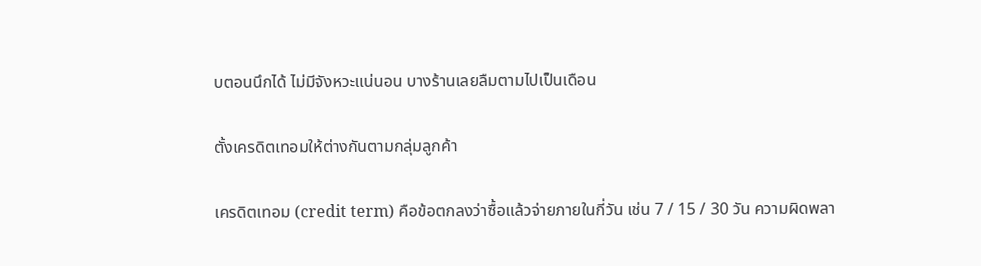บตอนนึกได้ ไม่มีจังหวะแน่นอน บางร้านเลยลืมตามไปเป็นเดือน

ตั้งเครดิตเทอมให้ต่างกันตามกลุ่มลูกค้า

เครดิตเทอม (credit term) คือข้อตกลงว่าซื้อแล้วจ่ายภายในกี่วัน เช่น 7 / 15 / 30 วัน ความผิดพลา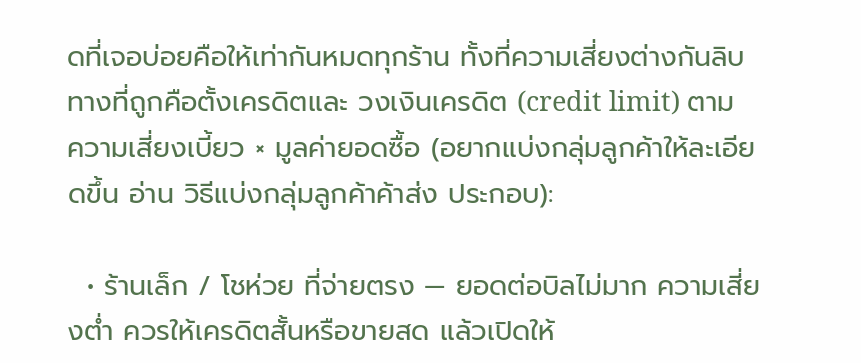ดที่เจอบ่อยคือให้เท่ากันหมดทุกร้าน ทั้งที่ความเสี่ยงต่างกันลิบ ทางที่ถูกคือตั้งเครดิตและ วงเงินเครดิต (credit limit) ตาม ความเสี่ยงเบี้ยว × มูลค่ายอดซื้อ (อยากแบ่งกลุ่มลูกค้าให้ละเอียดขึ้น อ่าน วิธีแบ่งกลุ่มลูกค้าค้าส่ง ประกอบ):

  • ร้านเล็ก / โชห่วย ที่จ่ายตรง — ยอดต่อบิลไม่มาก ความเสี่ยงต่ำ ควรให้เครดิตสั้นหรือขายสด แล้วเปิดให้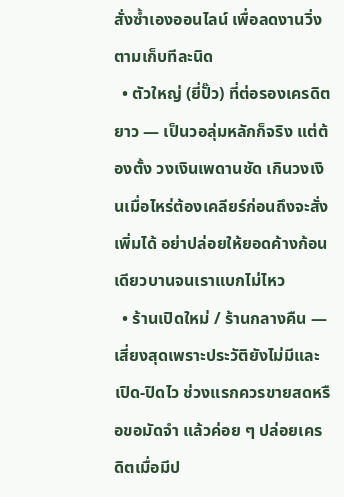สั่งซ้ำเองออนไลน์ เพื่อลดงานวิ่งตามเก็บทีละนิด
  • ตัวใหญ่ (ยี่ปั๊ว) ที่ต่อรองเครดิตยาว — เป็นวอลุ่มหลักก็จริง แต่ต้องตั้ง วงเงินเพดานชัด เกินวงเงินเมื่อไหร่ต้องเคลียร์ก่อนถึงจะสั่งเพิ่มได้ อย่าปล่อยให้ยอดค้างก้อนเดียวบานจนเราแบกไม่ไหว
  • ร้านเปิดใหม่ / ร้านกลางคืน — เสี่ยงสุดเพราะประวัติยังไม่มีและเปิด-ปิดไว ช่วงแรกควรขายสดหรือขอมัดจำ แล้วค่อย ๆ ปล่อยเครดิตเมื่อมีป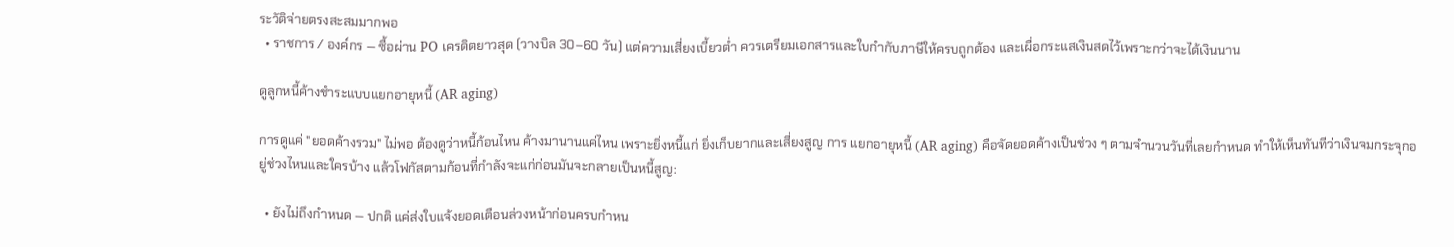ระวัติจ่ายตรงสะสมมากพอ
  • ราชการ / องค์กร — ซื้อผ่าน PO เครดิตยาวสุด (วางบิล 30–60 วัน) แต่ความเสี่ยงเบี้ยวต่ำ ควรเตรียมเอกสารและใบกำกับภาษีให้ครบถูกต้อง และเผื่อกระแสเงินสดไว้เพราะกว่าจะได้เงินนาน

ดูลูกหนี้ค้างชำระแบบแยกอายุหนี้ (AR aging)

การดูแค่ "ยอดค้างรวม" ไม่พอ ต้องดูว่าหนี้ก้อนไหน ค้างมานานแค่ไหน เพราะยิ่งหนี้แก่ ยิ่งเก็บยากและเสี่ยงสูญ การ แยกอายุหนี้ (AR aging) คือจัดยอดค้างเป็นช่วง ๆ ตามจำนวนวันที่เลยกำหนด ทำให้เห็นทันทีว่าเงินจมกระจุกอยู่ช่วงไหนและใครบ้าง แล้วโฟกัสตามก้อนที่กำลังจะแก่ก่อนมันจะกลายเป็นหนี้สูญ:

  • ยังไม่ถึงกำหนด — ปกติ แค่ส่งใบแจ้งยอดเตือนล่วงหน้าก่อนครบกำหน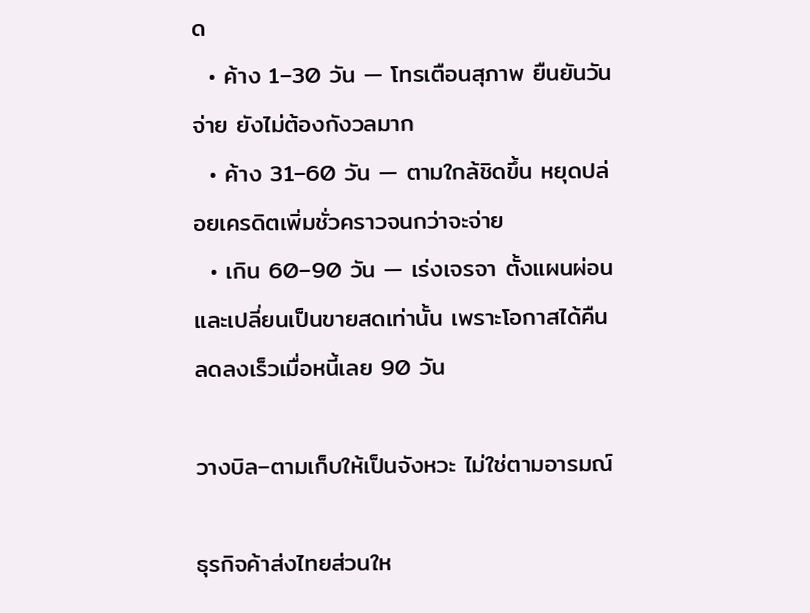ด
  • ค้าง 1–30 วัน — โทรเตือนสุภาพ ยืนยันวันจ่าย ยังไม่ต้องกังวลมาก
  • ค้าง 31–60 วัน — ตามใกล้ชิดขึ้น หยุดปล่อยเครดิตเพิ่มชั่วคราวจนกว่าจะจ่าย
  • เกิน 60–90 วัน — เร่งเจรจา ตั้งแผนผ่อน และเปลี่ยนเป็นขายสดเท่านั้น เพราะโอกาสได้คืนลดลงเร็วเมื่อหนี้เลย 90 วัน

วางบิล–ตามเก็บให้เป็นจังหวะ ไม่ใช่ตามอารมณ์

ธุรกิจค้าส่งไทยส่วนให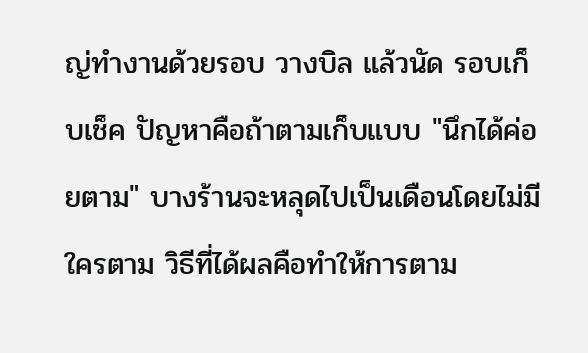ญ่ทำงานด้วยรอบ วางบิล แล้วนัด รอบเก็บเช็ค ปัญหาคือถ้าตามเก็บแบบ "นึกได้ค่อยตาม" บางร้านจะหลุดไปเป็นเดือนโดยไม่มีใครตาม วิธีที่ได้ผลคือทำให้การตาม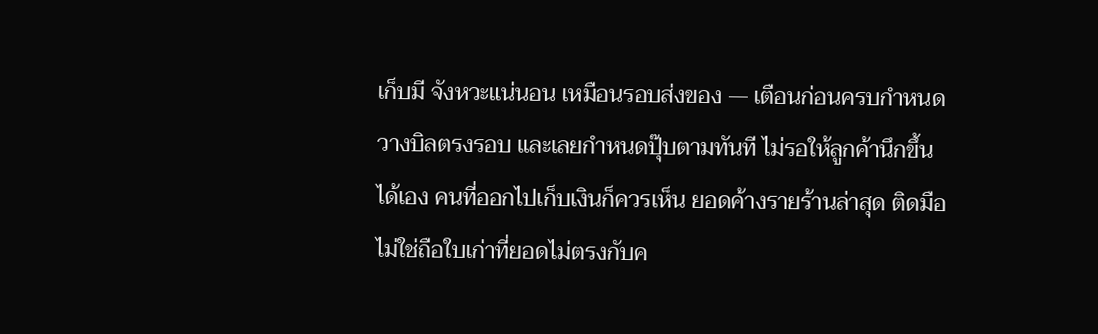เก็บมี จังหวะแน่นอน เหมือนรอบส่งของ — เตือนก่อนครบกำหนด วางบิลตรงรอบ และเลยกำหนดปุ๊บตามทันที ไม่รอให้ลูกค้านึกขึ้นได้เอง คนที่ออกไปเก็บเงินก็ควรเห็น ยอดค้างรายร้านล่าสุด ติดมือ ไม่ใช่ถือใบเก่าที่ยอดไม่ตรงกับค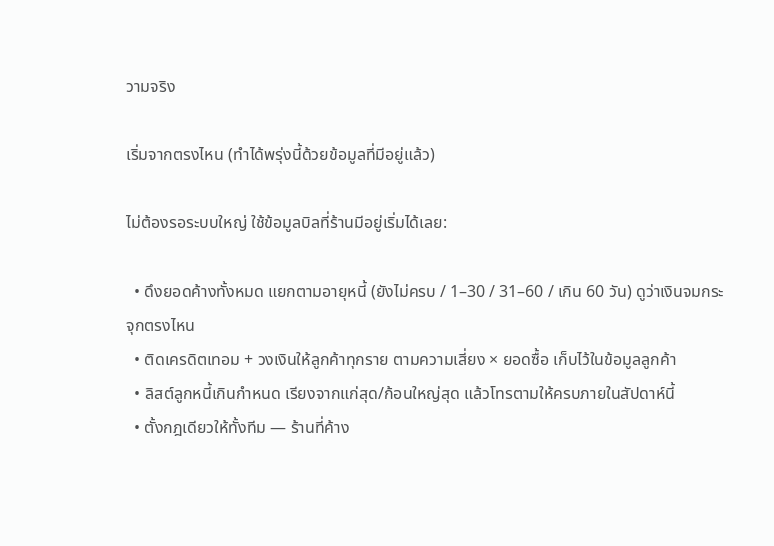วามจริง

เริ่มจากตรงไหน (ทำได้พรุ่งนี้ด้วยข้อมูลที่มีอยู่แล้ว)

ไม่ต้องรอระบบใหญ่ ใช้ข้อมูลบิลที่ร้านมีอยู่เริ่มได้เลย:

  • ดึงยอดค้างทั้งหมด แยกตามอายุหนี้ (ยังไม่ครบ / 1–30 / 31–60 / เกิน 60 วัน) ดูว่าเงินจมกระจุกตรงไหน
  • ติดเครดิตเทอม + วงเงินให้ลูกค้าทุกราย ตามความเสี่ยง × ยอดซื้อ เก็บไว้ในข้อมูลลูกค้า
  • ลิสต์ลูกหนี้เกินกำหนด เรียงจากแก่สุด/ก้อนใหญ่สุด แล้วโทรตามให้ครบภายในสัปดาห์นี้
  • ตั้งกฎเดียวให้ทั้งทีม — ร้านที่ค้าง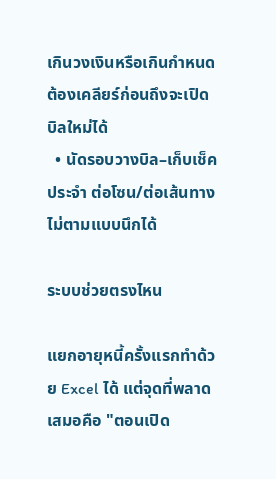เกินวงเงินหรือเกินกำหนด ต้องเคลียร์ก่อนถึงจะเปิดบิลใหม่ได้
  • นัดรอบวางบิล–เก็บเช็คประจำ ต่อโซน/ต่อเส้นทาง ไม่ตามแบบนึกได้

ระบบช่วยตรงไหน

แยกอายุหนี้ครั้งแรกทำด้วย Excel ได้ แต่จุดที่พลาดเสมอคือ "ตอนเปิด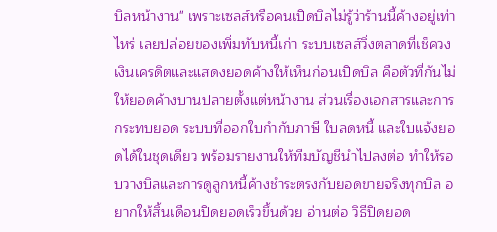บิลหน้างาน" เพราะเซลส์หรือคนเปิดบิลไม่รู้ว่าร้านนี้ค้างอยู่เท่าไหร่ เลยปล่อยของเพิ่มทับหนี้เก่า ระบบเซลส์วิ่งตลาดที่เช็ควงเงินเครดิตและแสดงยอดค้างให้เห็นก่อนเปิดบิล คือตัวที่กันไม่ให้ยอดค้างบานปลายตั้งแต่หน้างาน ส่วนเรื่องเอกสารและการกระทบยอด ระบบที่ออกใบกำกับภาษี ใบลดหนี้ และใบแจ้งยอดได้ในชุดเดียว พร้อมรายงานให้ทีมบัญชีนำไปลงต่อ ทำให้รอบวางบิลและการดูลูกหนี้ค้างชำระตรงกับยอดขายจริงทุกบิล อยากให้สิ้นเดือนปิดยอดเร็วขึ้นด้วย อ่านต่อ วิธีปิดยอด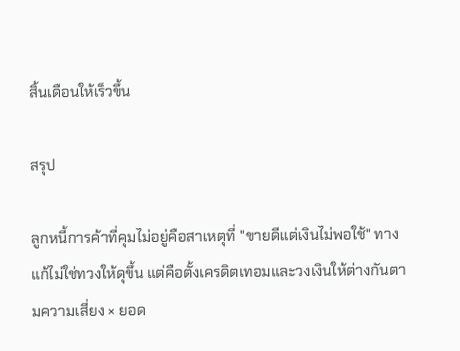สิ้นเดือนให้เร็วขึ้น

สรุป

ลูกหนี้การค้าที่คุมไม่อยู่คือสาเหตุที่ "ขายดีแต่เงินไม่พอใช้" ทางแก้ไม่ใช่ทวงให้ดุขึ้น แต่คือตั้งเครดิตเทอมและวงเงินให้ต่างกันตามความเสี่ยง × ยอด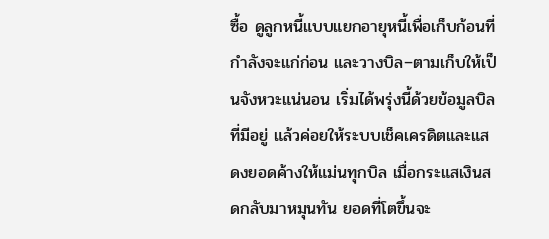ซื้อ ดูลูกหนี้แบบแยกอายุหนี้เพื่อเก็บก้อนที่กำลังจะแก่ก่อน และวางบิล–ตามเก็บให้เป็นจังหวะแน่นอน เริ่มได้พรุ่งนี้ด้วยข้อมูลบิลที่มีอยู่ แล้วค่อยให้ระบบเช็คเครดิตและแสดงยอดค้างให้แม่นทุกบิล เมื่อกระแสเงินสดกลับมาหมุนทัน ยอดที่โตขึ้นจะ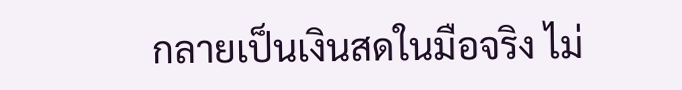กลายเป็นเงินสดในมือจริง ไม่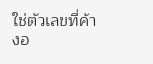ใช่ตัวเลขที่ค้างอ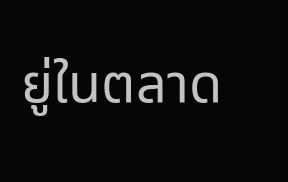ยู่ในตลาด